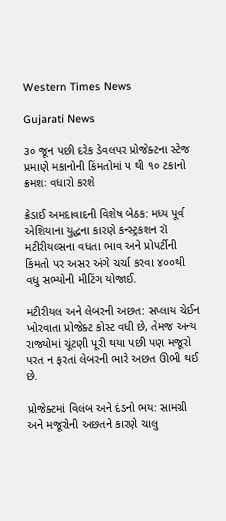Western Times News

Gujarati News

૩૦ જૂન પછી દરેક ડેવલપર પ્રોજેક્ટના સ્ટેજ પ્રમાણે મકાનોની કિંમતોમાં ૫ થી ૧૦ ટકાનો ક્રમશઃ વધારો કરશે

ક્રેડાઈ અમદાવાદની વિશેષ બેઠક: મધ્ય પૂર્વ એશિયાના યુદ્ધના કારણે કન્સ્ટ્રકશન રૉ મટીરીયલ્સના વધતા ભાવ અને પ્રોપર્ટીની કિંમતો પર અસર અંગે ચર્ચા કરવા ૪૦૦થી વધુ સભ્યોની મીટિંગ યોજાઈ.

મટીરીયલ અને લેબરની અછત: સપ્લાય ચેઈન ખોરવાતા પ્રોજેક્ટ કોસ્ટ વધી છે, તેમજ અન્ય રાજ્યોમાં ચૂંટણી પૂરી થયા પછી પણ મજૂરો પરત ન ફરતાં લેબરની ભારે અછત ઊભી થઈ છે.

પ્રોજેક્ટમાં વિલંબ અને દંડનો ભય: સામગ્રી અને મજૂરોની અછતને કારણે ચાલુ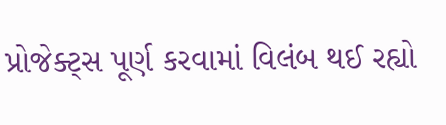પ્રોજેક્ટ્સ પૂર્ણ કરવામાં વિલંબ થઈ રહ્યો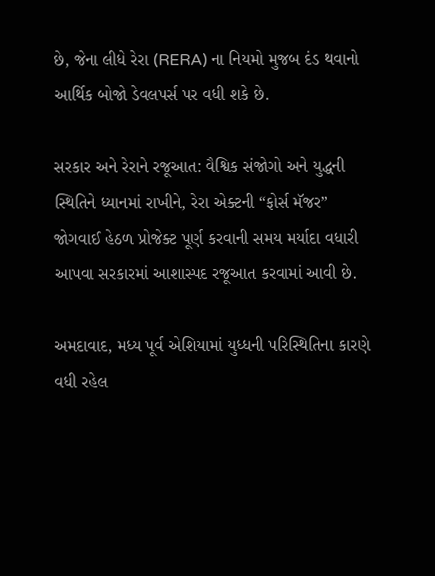છે, જેના લીધે રેરા (RERA) ના નિયમો મુજબ દંડ થવાનો આર્થિક બોજો ડેવલપર્સ પર વધી શકે છે.

સરકાર અને રેરાને રજૂઆત: વૈશ્વિક સંજોગો અને યુદ્ધની સ્થિતિને ધ્યાનમાં રાખીને, રેરા એક્ટની “ફોર્સ મૅજર” જોગવાઈ હેઠળ પ્રોજેક્ટ પૂર્ણ કરવાની સમય મર્યાદા વધારી આપવા સરકારમાં આશાસ્પદ રજૂઆત કરવામાં આવી છે.

અમદાવાદ, મધ્ય પૂર્વ એશિયામાં યુધ્ધની પરિસ્થિતિના કારણે વધી રહેલ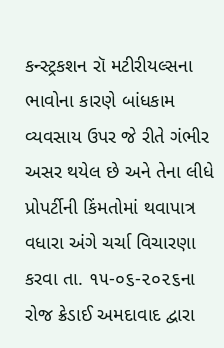કન્સ્ટ્રકશન રૉ મટીરીયલ્સના ભાવોના કારણે બાંધકામ વ્યવસાય ઉપર જે રીતે ગંભીર અસર થયેલ છે અને તેના લીધે પ્રોપર્ટીની કિંમતોમાં થવાપાત્ર વધારા અંગે ચર્ચા વિચારણા કરવા તા. ૧૫-૦૬-૨૦૨૬ના રોજ ક્રેડાઈ અમદાવાદ દ્વારા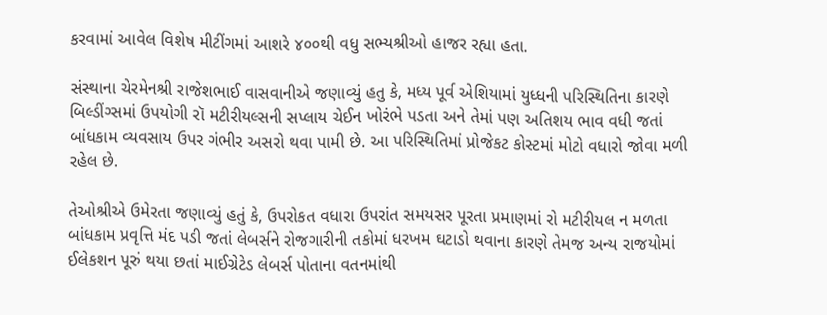કરવામાં આવેલ વિશેષ મીટીંગમાં આશરે ૪૦૦થી વધુ સભ્યશ્રીઓ હાજર રહ્યા હતા.

સંસ્થાના ચેરમેનશ્રી રાજેશભાઈ વાસવાનીએ જણાવ્યું હતુ કે, મધ્ય પૂર્વ એશિયામાં યુધ્ધની પરિસ્થિતિના કારણે બિલ્ડીંગ્સમાં ઉપયોગી રૉ મટીરીયલ્સની સપ્લાય ચેઈન ખોરંભે પડતા અને તેમાં પણ અતિશય ભાવ વધી જતાં બાંધકામ વ્યવસાય ઉપર ગંભીર અસરો થવા પામી છે. આ પરિસ્થિતિમાં પ્રોજેકટ કોસ્ટમાં મોટો વધારો જોવા મળી રહેલ છે.

તેઓશ્રીએ ઉમેરતા જણાવ્યું હતું કે, ઉપરોકત વધારા ઉપરાંત સમયસર પૂરતા પ્રમાણમાં રો મટીરીયલ ન મળતા બાંધકામ પ્રવૃત્તિ મંદ પડી જતાં લેબર્સને રોજગારીની તકોમાં ધરખમ ઘટાડો થવાના કારણે તેમજ અન્ય રાજયોમાં ઈલેકશન પૂરું થયા છતાં માઈગ્રેટેડ લેબર્સ પોતાના વતનમાંથી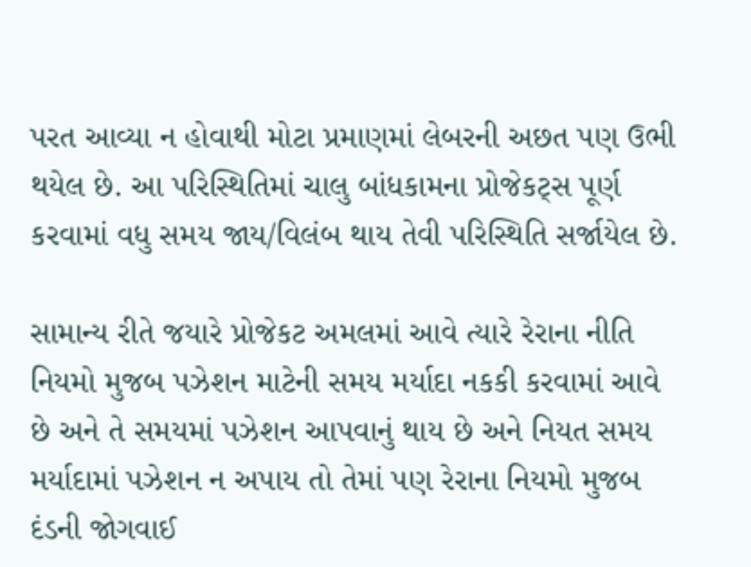પરત આવ્યા ન હોવાથી મોટા પ્રમાણમાં લેબરની અછત પણ ઉભી થયેલ છે. આ પરિસ્થિતિમાં ચાલુ બાંધકામના પ્રોજેકટ્સ પૂર્ણ કરવામાં વધુ સમય જાય/વિલંબ થાય તેવી પરિસ્થિતિ સર્જાયેલ છે.

સામાન્ય રીતે જયારે પ્રોજેકટ અમલમાં આવે ત્યારે રેરાના નીતિ નિયમો મુજબ પઝેશન માટેની સમય મર્યાદા નકકી કરવામાં આવે છે અને તે સમયમાં પઝેશન આપવાનું થાય છે અને નિયત સમય મર્યાદામાં પઝેશન ન અપાય તો તેમાં પણ રેરાના નિયમો મુજબ દંડની જોગવાઈ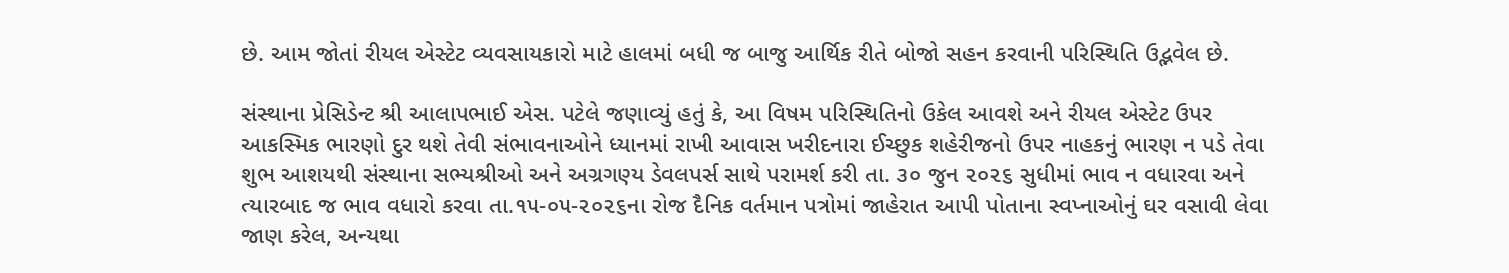છે. આમ જોતાં રીયલ એસ્ટેટ વ્યવસાયકારો માટે હાલમાં બધી જ બાજુ આર્થિક રીતે બોજો સહન કરવાની પરિસ્થિતિ ઉદ્ભવેલ છે.

સંસ્થાના પ્રેસિડેન્ટ શ્રી આલાપભાઈ એસ. પટેલે જણાવ્યું હતું કે, આ વિષમ પરિસ્થિતિનો ઉકેલ આવશે અને રીયલ એસ્ટેટ ઉપર આકસ્મિક ભારણો દુર થશે તેવી સંભાવનાઓને ધ્યાનમાં રાખી આવાસ ખરીદનારા ઈચ્છુક શહેરીજનો ઉપર નાહકનું ભારણ ન પડે તેવા શુભ આશયથી સંસ્થાના સભ્યશ્રીઓ અને અગ્રગણ્ય ડેવલપર્સ સાથે પરામર્શ કરી તા. ૩૦ જુન ૨૦૨૬ સુધીમાં ભાવ ન વધારવા અને ત્યારબાદ જ ભાવ વધારો કરવા તા.૧૫-૦૫-૨૦૨૬ના રોજ દૈનિક વર્તમાન પત્રોમાં જાહેરાત આપી પોતાના સ્વપ્નાઓનું ઘર વસાવી લેવા જાણ કરેલ, અન્યથા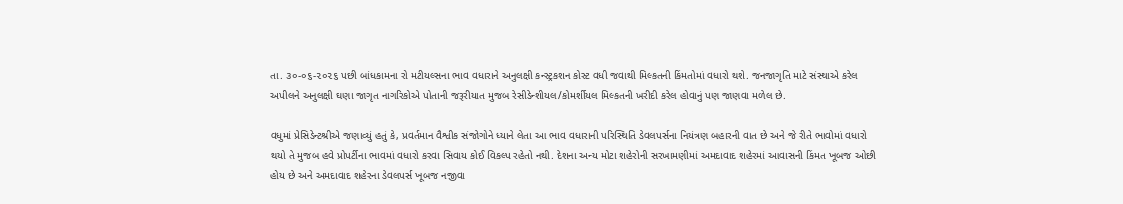તા. ૩૦-૦૬-૨૦૨૬ પછી બાંધકામના રો મટીયલ્સના ભાવ વધારાને અનુલક્ષી કન્સ્ટ્રકશન કોસ્ટ વધી જવાથી મિલ્કતની કિંમતોમાં વધારો થશે. જનજાગૃતિ માટે સંસ્થાએ કરેલ અપીલને અનુલક્ષી ઘણા જાગૃત નાગરિકોએ પોતાની જરૂરીયાત મુજબ રેસીડેન્શીયલ/કોમર્શીયલ મિલ્કતની ખરીદી કરેલ હોવાનું પણ જાણવા મળેલ છે.

વધુમાં પ્રેસિડેન્ટશ્રીએ જણાવ્યું હતું કે, પ્રવર્તમાન વૈશ્વીક સંજોગોને ધ્યાને લેતા આ ભાવ વધારાની પરિસ્થિતિ ડેવલપર્સના નિયંત્રણ બહારની વાત છે અને જે રીતે ભાવોમાં વધારો થયો તે મુજબ હવે પ્રોપર્ટીના ભાવમાં વધારો કરવા સિવાય કોઈ વિકલ્પ રહેતો નથી. દેશના અન્ય મોટા શહેરોની સરખામણીમાં અમદાવાદ શહેરમાં આવાસની કિંમત ખૂબજ ઓછી હોય છે અને અમદાવાદ શહેરના ડેવલપર્સ ખૂબજ નજીવા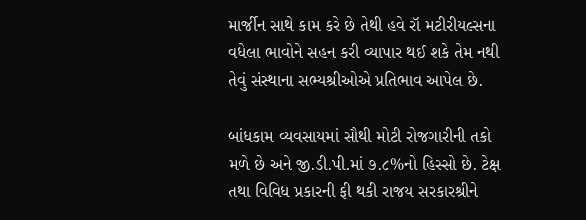માર્જીન સાથે કામ કરે છે તેથી હવે રૉ મટીરીયલ્સના વધેલા ભાવોને સહન કરી વ્યાપાર થઈ શકે તેમ નથી તેવું સંસ્થાના સભ્યશ્રીઓએ પ્રતિભાવ આપેલ છે.

બાંધકામ વ્યવસાયમાં સૌથી મોટી રોજગારીની તકો મળે છે અને જી.ડી.પી.માં ૭.૮%નો હિસ્સો છે. ટેક્ષ તથા વિવિધ પ્રકારની ફી થકી રાજય સરકારશ્રીને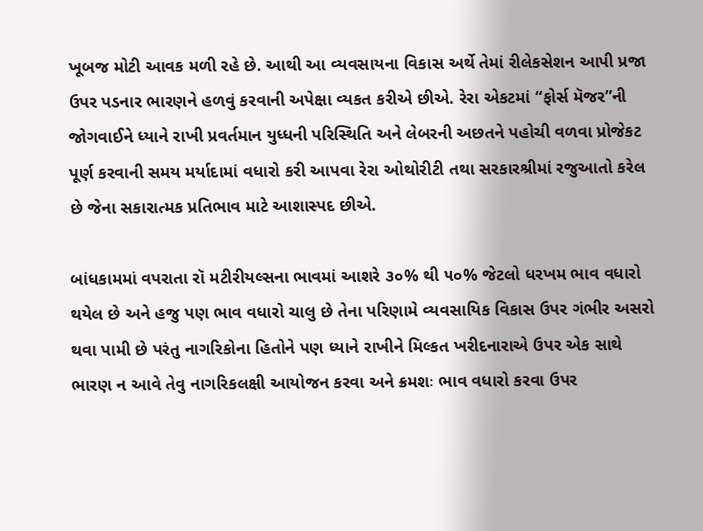ખૂબજ મોટી આવક મળી રહે છે. આથી આ વ્યવસાયના વિકાસ અર્થે તેમાં રીલેકસેશન આપી પ્રજા ઉપર પડનાર ભારણને હળવું કરવાની અપેક્ષા વ્યકત કરીએ છીએ. રેરા એકટમાં “ફોર્સ મૅજર”ની જોગવાઈને ધ્યાને રાખી પ્રવર્તમાન યુધ્ધની પરિસ્થિતિ અને લેબરની અછતને પહોચી વળવા પ્રોજેકટ પૂર્ણ કરવાની સમય મર્યાદામાં વધારો કરી આપવા રેરા ઓથોરીટી તથા સરકારશ્રીમાં રજુઆતો કરેલ છે જેના સકારાત્મક પ્રતિભાવ માટે આશાસ્પદ છીએ.

બાંધકામમાં વપરાતા રૉ મટીરીયલ્સના ભાવમાં આશરે ૩૦% થી ૫૦% જેટલો ધરખમ ભાવ વધારો થયેલ છે અને હજુ પણ ભાવ વધારો ચાલુ છે તેના પરિણામે વ્યવસાયિક વિકાસ ઉપર ગંભીર અસરો થવા પામી છે પરંતુ નાગરિકોના હિતોને પણ ધ્યાને રાખીને મિલ્કત ખરીદનારાએ ઉપર એક સાથે ભારણ ન આવે તેવુ નાગરિકલક્ષી આયોજન કરવા અને ક્રમશઃ ભાવ વધારો કરવા ઉપર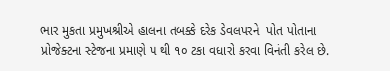ભાર મુકતા પ્રમુખશ્રીએ હાલના તબક્કે દરેક ડેવલપરને  પોત પોતાના પ્રોજેક્ટના સ્ટેજના પ્રમાણે ૫ થી ૧૦ ટકા વધારો કરવા વિનંતી કરેલ છે.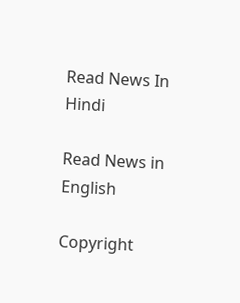Read News In Hindi

Read News in English

Copyright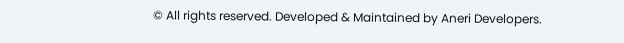© All rights reserved. Developed & Maintained by Aneri Developers.